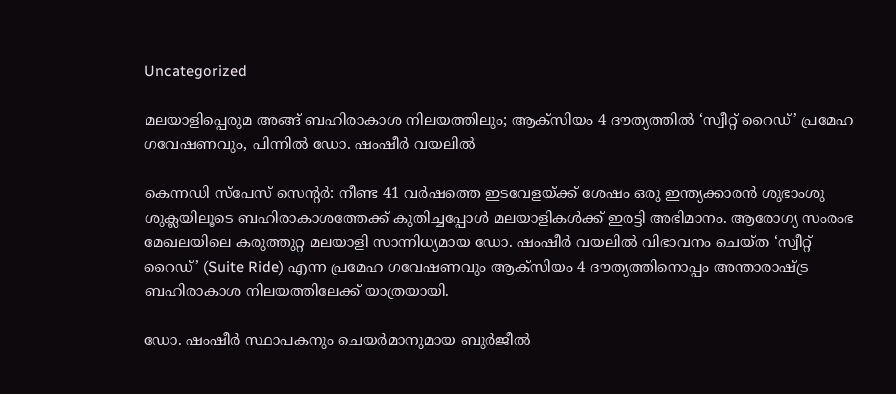Uncategorized

മലയാളിപ്പെരുമ അങ്ങ് ബഹിരാകാശ നിലയത്തിലും; ആക്സിയം 4 ദൗത്യത്തില്‍ ‘സ്വീറ്റ് റൈഡ്’ പ്രമേഹ ഗവേഷണവും, പിന്നില്‍ ഡോ. ഷംഷീര്‍ വയലില്‍

കെന്നഡി സ്പേസ് സെന്‍റർ: നീണ്ട 41 വര്‍ഷത്തെ ഇടവേളയ്ക്ക് ശേഷം ഒരു ഇന്ത്യക്കാരന്‍ ശുഭാംശു ശുക്ലയിലൂടെ ബഹിരാകാശത്തേക്ക് കുതിച്ചപ്പോള്‍ മലയാളികള്‍ക്ക് ഇരട്ടി അഭിമാനം. ആരോഗ്യ സംരംഭ മേഖലയിലെ കരുത്തുറ്റ മലയാളി സാന്നിധ്യമായ ഡോ. ഷംഷീർ വയലിൽ വിഭാവനം ചെയ്ത ‘സ്വീറ്റ് റൈഡ്’ (Suite Ride) എന്ന പ്രമേഹ ഗവേഷണവും ആക്സിയം 4 ദൗത്യത്തിനൊപ്പം അന്താരാഷ്ട്ര ബഹിരാകാശ നിലയത്തിലേക്ക് യാത്രയായി.

ഡോ. ഷംഷീർ സ്ഥാപകനും ചെയർമാനുമായ ബുർജീൽ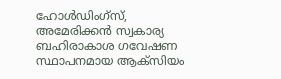ഹോൾഡിംഗ്സ്, അമേരിക്കന്‍ സ്വകാര്യ ബഹിരാകാശ ഗവേഷണ സ്ഥാപനമായ ആക്‌സിയം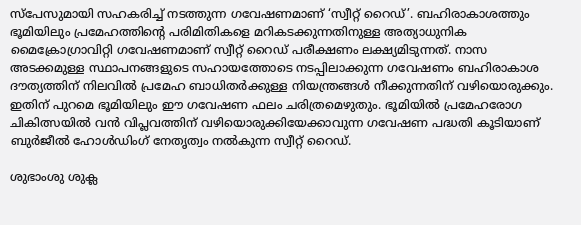സ്പേസുമായി സഹകരിച്ച് നടത്തുന്ന ഗവേഷണമാണ് ‘സ്വീറ്റ് റൈഡ്’. ബഹിരാകാശത്തും ഭൂമിയിലും പ്രമേഹത്തിന്‍റെ പരിമിതികളെ മറികടക്കുന്നതിനുള്ള അത്യാധുനിക മൈക്രോഗ്രാവിറ്റി ഗവേഷണമാണ് സ്വീറ്റ് റൈഡ് പരീക്ഷണം ലക്ഷ്യമിടുന്നത്. നാസ അടക്കമുള്ള സ്ഥാപനങ്ങളുടെ സഹായത്തോടെ നടപ്പിലാക്കുന്ന ഗവേഷണം ബഹിരാകാശ ദൗത്യത്തിന് നിലവിൽ പ്രമേഹ ബാധിതർക്കുള്ള നിയന്ത്രങ്ങൾ നീക്കുന്നതിന് വഴിയൊരുക്കും. ഇതിന് പുറമെ ഭൂമിയിലും ഈ ഗവേഷണ ഫലം ചരിത്രമെഴുതും. ഭൂമിയിൽ പ്രമേഹരോഗ ചികിത്സയിൽ വന്‍ വിപ്ലവത്തിന് വഴിയൊരുക്കിയേക്കാവുന്ന ഗവേഷണ പദ്ധതി കൂടിയാണ് ബുർജീൽ ഹോൾഡിംഗ് നേതൃത്വം നല്‍കുന്ന സ്വീറ്റ് റൈഡ്.

ശുഭാംശു ശുക്ല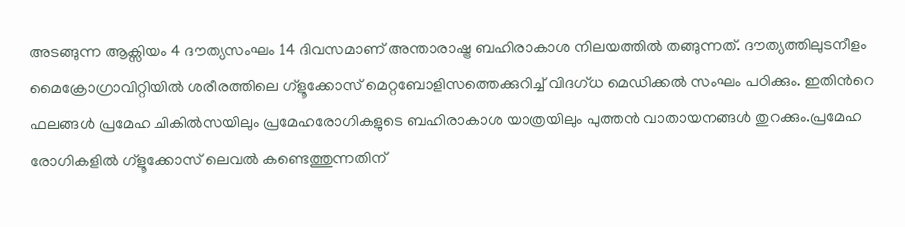അടങ്ങുന്ന ആക്സിയം 4 ദൗത്യസംഘം 14 ദിവസമാണ് അന്താരാഷ്ട്ര ബഹിരാകാശ നിലയത്തിൽ തങ്ങുന്നത്. ദൗത്യത്തിലുടനീളം മൈക്രോഗ്രാവിറ്റിയിൽ ശരീരത്തിലെ ഗ്ളൂക്കോസ് മെറ്റബോളിസത്തെക്കുറിച്ച് വിദഗ്‌ധ മെഡിക്കൽ സംഘം പഠിക്കും. ഇതിന്‍റെ ഫലങ്ങള്‍ പ്രമേഹ ചികില്‍സയിലും പ്രമേഹരോഗികളുടെ ബഹിരാകാശ യാത്രയിലും പുത്തന്‍ വാതായനങ്ങള്‍ തുറക്കും.പ്രമേഹ രോഗികളിൽ ഗ്ളൂക്കോസ് ലെവൽ കണ്ടെത്തുന്നതിന്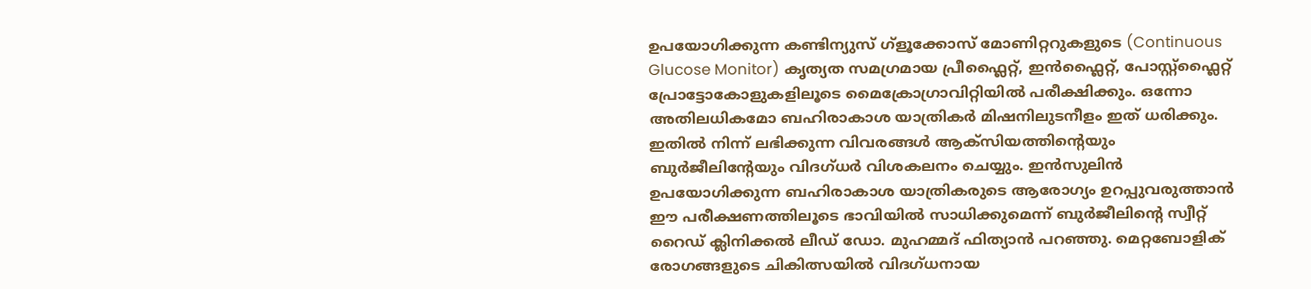ഉപയോഗിക്കുന്ന കണ്ടിന്യുസ് ഗ്ളൂക്കോസ് മോണിറ്ററുകളുടെ (Continuous Glucose Monitor) കൃത്യത സമഗ്രമായ പ്രീഫ്ലൈറ്റ്, ഇൻഫ്ലൈറ്റ്, പോസ്റ്റ്ഫ്ലൈറ്റ് പ്രോട്ടോകോളുകളിലൂടെ മൈക്രോഗ്രാവിറ്റിയിൽ പരീക്ഷിക്കും. ഒന്നോ അതിലധികമോ ബഹിരാകാശ യാത്രികർ മിഷനിലുടനീളം ഇത് ധരിക്കും. ഇതിൽ നിന്ന് ലഭിക്കുന്ന വിവരങ്ങൾ ആക്‌സിയത്തിന്‍റെയും ബുർജീലിന്‍റേയും വിദഗ്ധർ വിശകലനം ചെയ്യും. ഇൻസുലിൻ ഉപയോഗിക്കുന്ന ബഹിരാകാശ യാത്രികരുടെ ആരോഗ്യം ഉറപ്പുവരുത്താന്‍ ഈ പരീക്ഷണത്തിലൂടെ ഭാവിയില്‍ സാധിക്കുമെന്ന് ബുർജീലിന്‍റെ സ്വീറ്റ് റൈഡ് ക്ലിനിക്കൽ ലീഡ് ഡോ. മുഹമ്മദ്‌ ഫിത്യാൻ പറഞ്ഞു. മെറ്റബോളിക് രോഗങ്ങളുടെ ചികിത്സയിൽ വിദഗ്ധനായ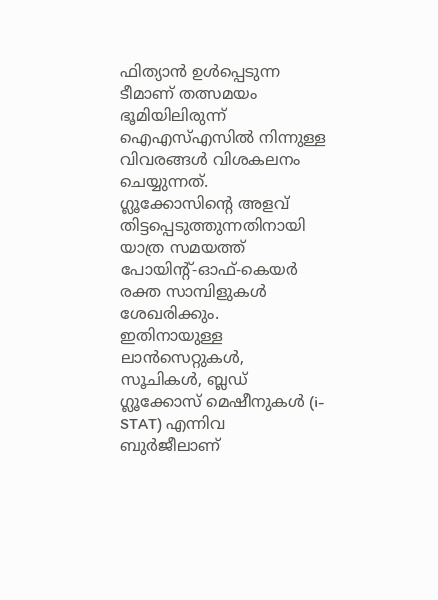ഫിത്യാൻ ഉൾപ്പെടുന്ന ടീമാണ് തത്സമയം ഭൂമിയിലിരുന്ന് ഐഎസ്എസില്‍ നിന്നുള്ള വിവരങ്ങൾ വിശകലനം ചെയ്യുന്നത്. ഗ്ലൂക്കോസിന്റെ അളവ് തിട്ടപ്പെടുത്തുന്നതിനായി യാത്ര സമയത്ത് പോയിന്റ്-ഓഫ്-കെയർ രക്ത സാമ്പിളുകൾ ശേഖരിക്കും. ഇതിനായുള്ള ലാൻസെറ്റുകൾ, സൂചികൾ, ബ്ലഡ് ഗ്ലൂക്കോസ് മെഷീനുകൾ (i-STAT) എന്നിവ ബുർജീലാണ്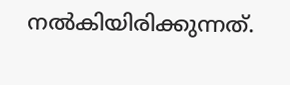നൽകിയിരിക്കുന്നത്.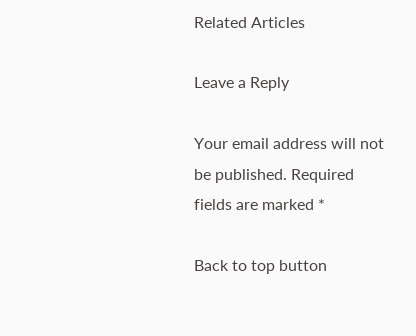Related Articles

Leave a Reply

Your email address will not be published. Required fields are marked *

Back to top button